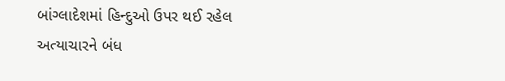બાંગ્લાદેશમાં હિન્દુઓ ઉપર થઈ રહેલ અત્યાચારને બંધ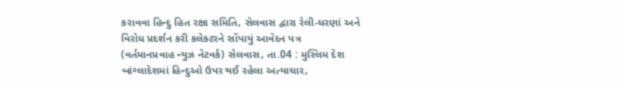કરાવવા હિન્દુ હિત રક્ષા સમિતિ, સેલવાસ દ્વારા રેલી-ધરણાં અને વિરોધ પ્રદર્શન કરી કલેક્ટરને સોંપાયું આવેદન પત્ર
(વર્તમાનપ્રવાહ ન્યુઝ નેટવર્ક) સેલવાસ, તા.04 : મુસ્લિમ દેશ બાંગ્લાદેશમાં હિન્દુઓ ઉપર થઈ રહેલા અત્યાચાર,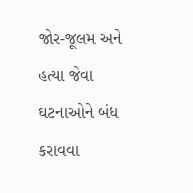જોર-જૂલમ અને હત્યા જેવા ઘટનાઓને બંધ કરાવવા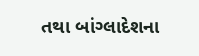તથા બાંગ્લાદેશના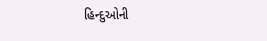હિન્દુઓની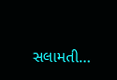સલામતી...